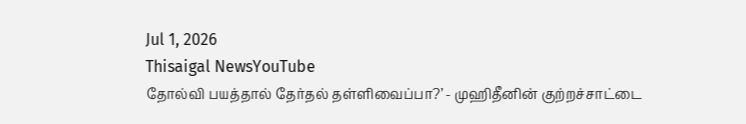Jul 1, 2026
Thisaigal NewsYouTube
தோல்வி பயத்தால் தேர்தல் தள்ளிவைப்பா?’ - முஹிதீனின் குற்றச்சாட்டை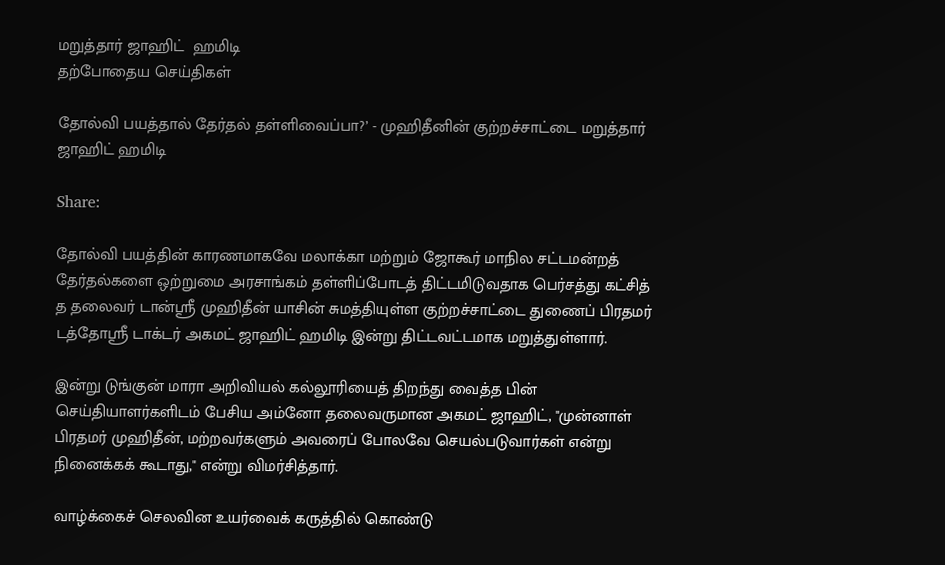மறுத்தார் ஜாஹிட்  ஹமிடி
தற்போதைய செய்திகள்

தோல்வி பயத்தால் தேர்தல் தள்ளிவைப்பா?’ - முஹிதீனின் குற்றச்சாட்டை மறுத்தார் ஜாஹிட் ஹமிடி

Share:

தோல்வி பயத்தின் காரணமாகவே மலாக்கா மற்றும் ஜோகூர் மாநில சட்டமன்றத் தேர்தல்களை ஒற்றுமை அரசாங்கம் தள்ளிப்போடத் திட்டமிடுவதாக பெர்சத்து கட்சித் த தலைவர் டான்ஸ்ரீ முஹிதீன் யாசின் சுமத்தியுள்ள குற்றச்சாட்டை துணைப் பிரதமர் டத்தோஸ்ரீ டாக்டர் அகமட் ஜாஹிட் ஹமிடி இன்று திட்டவட்டமாக மறுத்துள்ளார்.

இன்று டுங்குன் மாரா அறிவியல் கல்லூரியைத் திறந்து வைத்த பின் செய்தியாளர்களிடம் பேசிய அம்னோ தலைவருமான அகமட் ஜாஹிட், "முன்னாள் பிரதமர் முஹிதீன், மற்றவர்களும் அவரைப் போலவே செயல்படுவார்கள் என்று நினைக்கக் கூடாது," என்று விமர்சித்தார்.

வாழ்க்கைச் செலவின உயர்வைக் கருத்தில் கொண்டு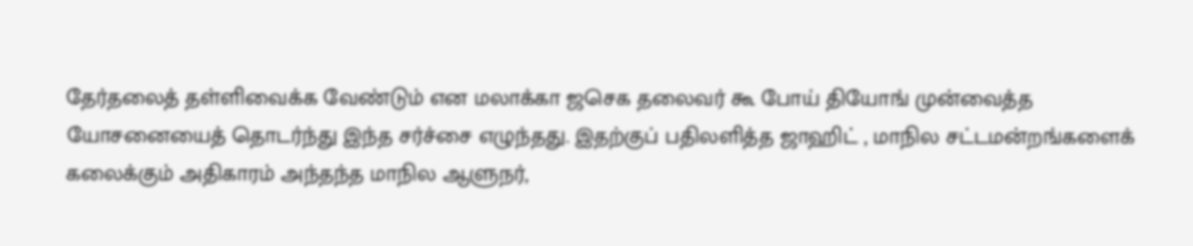தேர்தலைத் தள்ளிவைக்க வேண்டும் என மலாக்கா ஜசெக தலைவர் கூ போய் தியோங் முன்வைத்த யோசனையைத் தொடர்ந்து இந்த சர்ச்சை எழுந்தது. இதற்குப் பதிலளித்த ஜாஹிட் , மாநில சட்டமன்றங்களைக் கலைக்கும் அதிகாரம் அந்தந்த மாநில ஆளுநர்,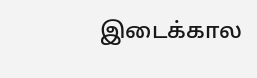இடைக்கால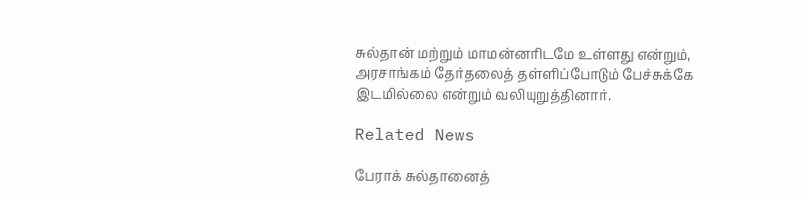சுல்தான் மற்றும் மாமன்னரிடமே உள்ளது என்றும், அரசாங்கம் தேர்தலைத் தள்ளிப்போடும் பேச்சுக்கே இடமில்லை என்றும் வலியுறுத்தினார்.

Related News

பேராக் சுல்தானைத்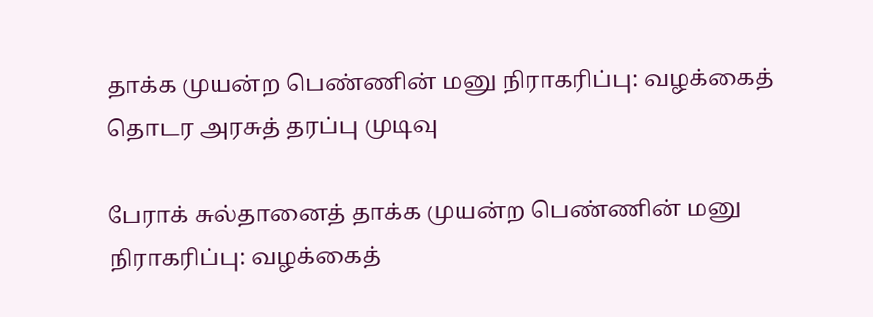தாக்க முயன்ற பெண்ணின் மனு நிராகரிப்பு: வழக்கைத் தொடர அரசுத் தரப்பு முடிவு

பேராக் சுல்தானைத் தாக்க முயன்ற பெண்ணின் மனு நிராகரிப்பு: வழக்கைத்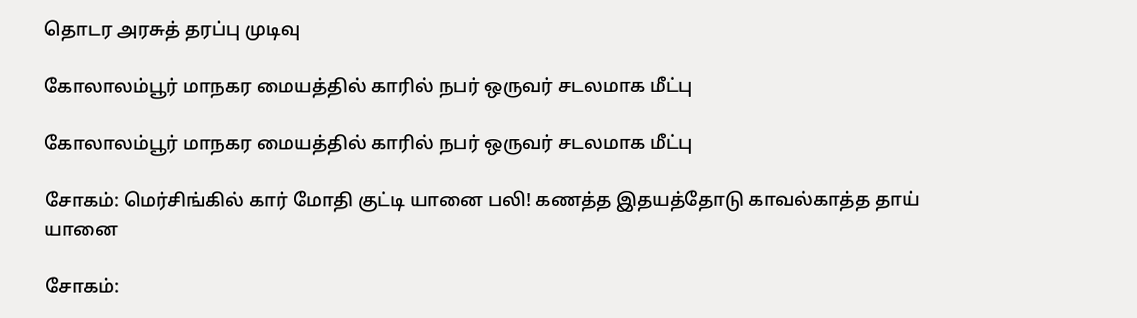தொடர அரசுத் தரப்பு முடிவு

கோலாலம்பூர் மாநகர மையத்தில் காரில் நபர் ஒருவர் சடலமாக மீட்பு

கோலாலம்பூர் மாநகர மையத்தில் காரில் நபர் ஒருவர் சடலமாக மீட்பு

சோகம்: மெர்சிங்கில் கார் மோதி குட்டி யானை பலி! கணத்த இதயத்தோடு காவல்காத்த தாய் யானை

சோகம்: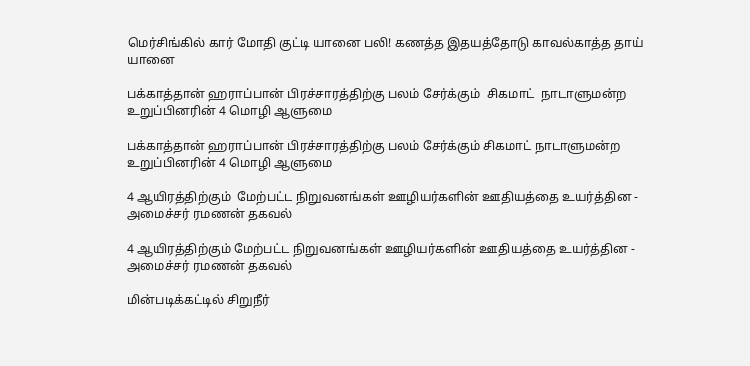மெர்சிங்கில் கார் மோதி குட்டி யானை பலி! கணத்த இதயத்தோடு காவல்காத்த தாய் யானை

பக்காத்தான் ஹராப்பான் பிரச்சாரத்திற்கு பலம் சேர்க்கும்  சிகமாட்  நாடாளுமன்ற உறுப்பினரின் 4 மொழி ஆளுமை

பக்காத்தான் ஹராப்பான் பிரச்சாரத்திற்கு பலம் சேர்க்கும் சிகமாட் நாடாளுமன்ற உறுப்பினரின் 4 மொழி ஆளுமை

4 ஆயிரத்திற்கும்  மேற்பட்ட நிறுவனங்கள் ஊழியர்களின் ஊதியத்தை உயர்த்தின - அமைச்சர் ரமணன் தகவல்

4 ஆயிரத்திற்கும் மேற்பட்ட நிறுவனங்கள் ஊழியர்களின் ஊதியத்தை உயர்த்தின - அமைச்சர் ரமணன் தகவல்

மின்படிக்கட்டில் சிறுநீர்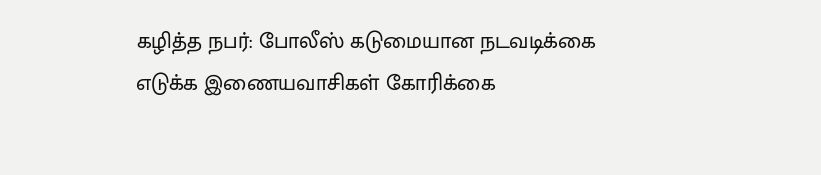கழித்த நபர்: போலீஸ் கடுமையான நடவடிக்கை எடுக்க இணையவாசிகள் கோரிக்கை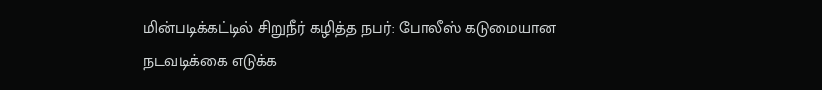மின்படிக்கட்டில் சிறுநீர் கழித்த நபர்: போலீஸ் கடுமையான நடவடிக்கை எடுக்க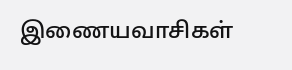இணையவாசிகள்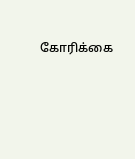கோரிக்கை